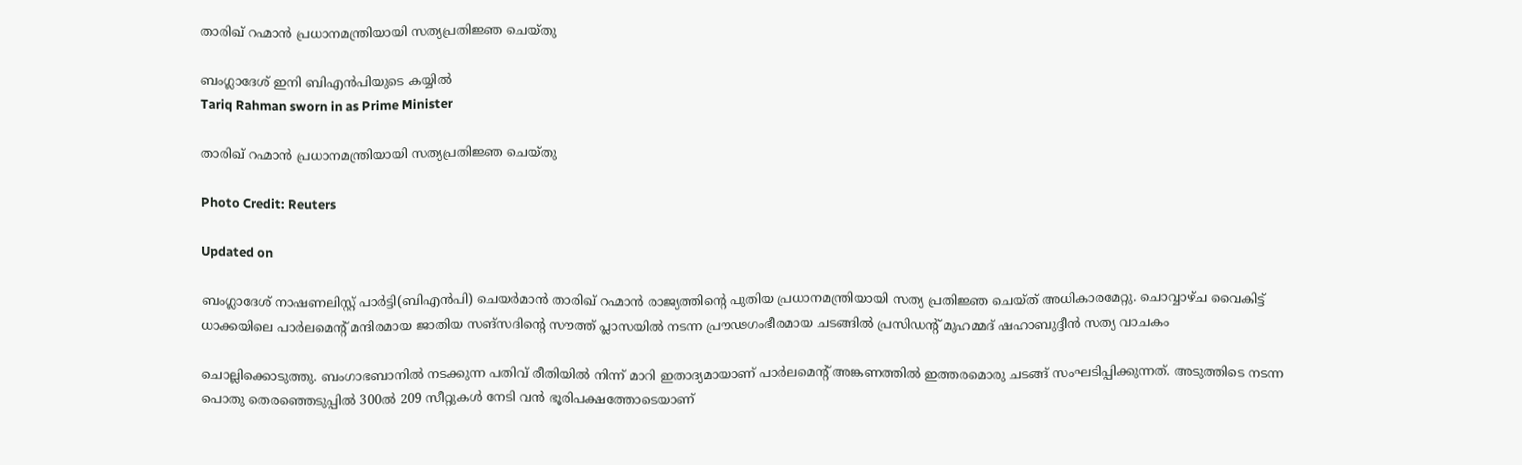താരിഖ് റഹ്മാൻ പ്രധാനമന്ത്രിയായി സത്യപ്രതിജ്ഞ ചെയ്തു

ബംഗ്ലാദേശ് ഇനി ബിഎൻപിയുടെ കയ്യിൽ
Tariq Rahman sworn in as Prime Minister

താരിഖ് റഹ്മാൻ പ്രധാനമന്ത്രിയായി സത്യപ്രതിജ്ഞ ചെയ്തു

Photo Credit: Reuters

Updated on

ബംഗ്ലാദേശ് നാഷണലിസ്റ്റ് പാർട്ടി(ബിഎൻപി) ചെയർമാൻ താരിഖ് റഹ്മാൻ രാജ്യത്തിന്‍റെ പുതിയ പ്രധാനമന്ത്രിയായി സത്യ പ്രതിജ്ഞ ചെയ്ത് അധികാരമേറ്റു. ചൊവ്വാഴ്ച വൈകിട്ട് ധാക്കയിലെ പാർലമെന്‍റ് മന്ദിരമായ ജാതിയ സങ്സദിന്‍റെ സൗത്ത് പ്ലാസയിൽ നടന്ന പ്രൗഢഗംഭീരമായ ചടങ്ങിൽ പ്രസിഡന്‍റ് മുഹമ്മദ് ഷഹാബുദ്ദീൻ സത്യ വാചകം

ചൊല്ലിക്കൊടുത്തു. ബംഗാഭബാനിൽ നടക്കുന്ന പതിവ് രീതിയിൽ നിന്ന് മാറി ഇതാദ്യമായാണ് പാർലമെന്‍റ് അങ്കണത്തിൽ ഇത്തരമൊരു ചടങ്ങ് സംഘടിപ്പിക്കുന്നത്. അടുത്തിടെ നടന്ന പൊതു തെരഞ്ഞെടുപ്പിൽ 300ൽ 209 സീറ്റുകൾ നേടി വൻ ഭൂരിപക്ഷത്തോടെയാണ്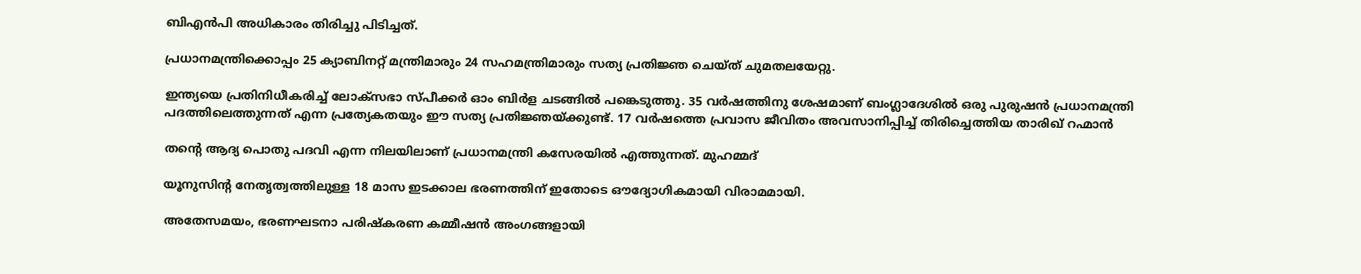ബിഎൻപി അധികാരം തിരിച്ചു പിടിച്ചത്.

പ്രധാനമന്ത്രിക്കൊപ്പം 25 ക്യാബിനറ്റ് മന്ത്രിമാരും 24 സഹമന്ത്രിമാരും സത്യ പ്രതിജ്ഞ ചെയ്ത് ചുമതലയേറ്റു.

ഇന്ത്യയെ പ്രതിനിധീകരിച്ച് ലോക്സഭാ സ്പീക്കർ ഓം ബിർള ചടങ്ങിൽ പങ്കെടുത്തു. 35 വർഷത്തിനു ശേഷമാണ് ബംഗ്ലാദേശിൽ ഒരു പുരുഷൻ പ്രധാനമന്ത്രി പദത്തിലെത്തുന്നത് എന്ന പ്രത്യേകതയും ഈ സത്യ പ്രതിജ്ഞയ്ക്കുണ്ട്. 17 വർഷത്തെ പ്രവാസ ജീവിതം അവസാനിപ്പിച്ച് തിരിച്ചെത്തിയ താരിഖ് റഹ്മാൻ

തന്‍റെ ആദ്യ പൊതു പദവി എന്ന നിലയിലാണ് പ്രധാനമന്ത്രി കസേരയിൽ എത്തുന്നത്. മുഹമ്മദ്

യൂനുസിന്‍റ നേതൃത്വത്തിലുള്ള 18 മാസ ഇടക്കാല ഭരണത്തിന് ഇതോടെ ഔദ്യോഗികമായി വിരാമമായി.

അതേസമയം, ഭരണഘടനാ പരിഷ്കരണ കമ്മീഷൻ അംഗങ്ങളായി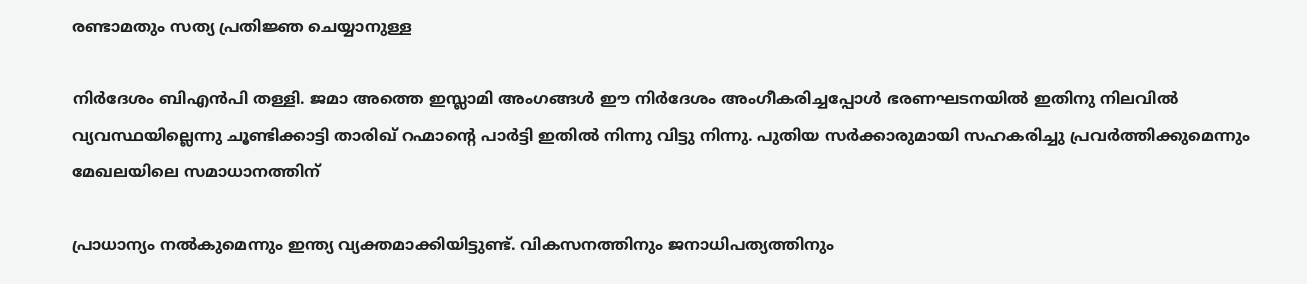രണ്ടാമതും സത്യ പ്രതിജ്ഞ ചെയ്യാനുള്ള

നിർദേശം ബിഎൻപി തള്ളി. ജമാ അത്തെ ഇസ്ലാമി അംഗങ്ങൾ ഈ നിർദേശം അംഗീകരിച്ചപ്പോൾ ഭരണഘടനയിൽ ഇതിനു നിലവിൽ വ്യവസ്ഥയില്ലെന്നു ചൂണ്ടിക്കാട്ടി താരിഖ് റഹ്മാന്‍റെ പാർട്ടി ഇതിൽ നിന്നു വിട്ടു നിന്നു. പുതിയ സർക്കാരുമായി സഹകരിച്ചു പ്രവർത്തിക്കുമെന്നും മേഖലയിലെ സമാധാനത്തിന്

പ്രാധാന്യം നൽകുമെന്നും ഇന്ത്യ വ്യക്തമാക്കിയിട്ടുണ്ട്. വികസനത്തിനും ജനാധിപത്യത്തിനും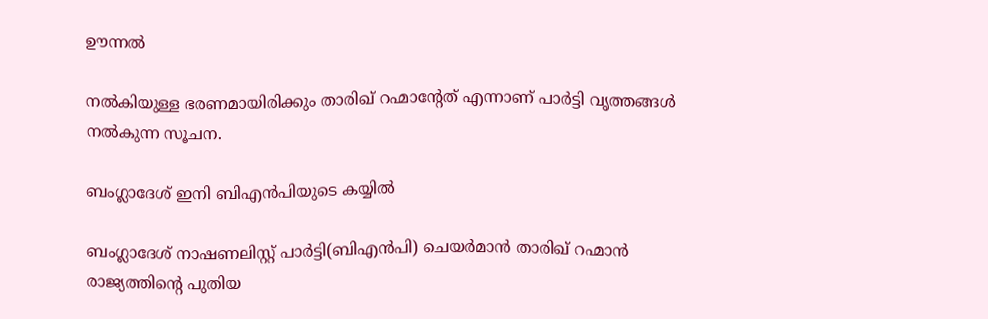ഊന്നൽ

നൽകിയുള്ള ഭരണമായിരിക്കും താരിഖ് റഹ്മാന്‍റേത് എന്നാണ് പാർട്ടി വൃത്തങ്ങൾ നൽകുന്ന സൂചന.

ബംഗ്ലാദേശ് ഇനി ബിഎൻപിയുടെ കയ്യിൽ

ബംഗ്ലാദേശ് നാഷണലിസ്റ്റ് പാർട്ടി(ബിഎൻപി) ചെയർമാൻ താരിഖ് റഹ്മാൻ രാജ്യത്തിന്‍റെ പുതിയ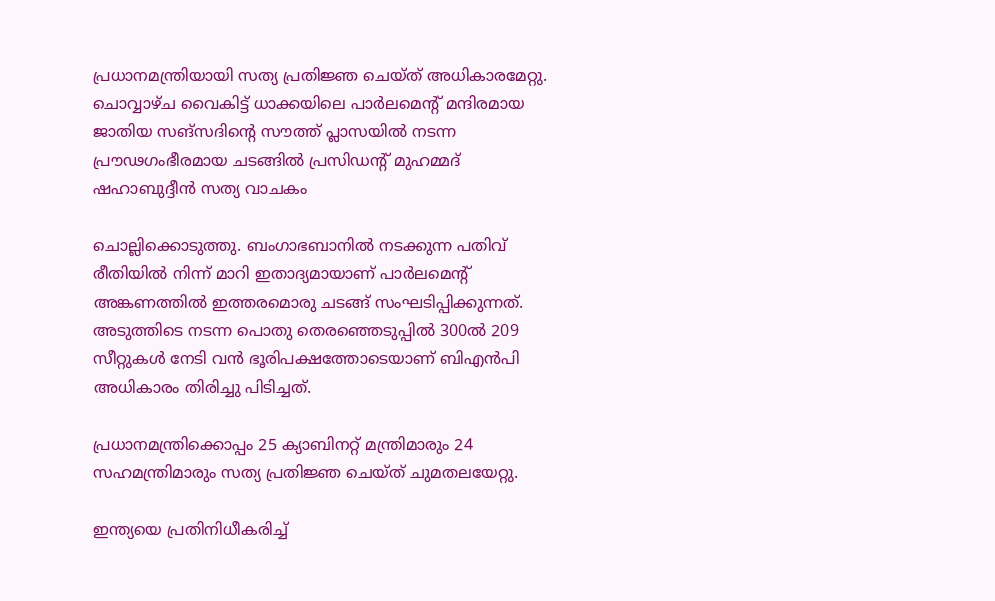പ്രധാനമന്ത്രിയായി സത്യ പ്രതിജ്ഞ ചെയ്ത് അധികാരമേറ്റു. ചൊവ്വാഴ്ച വൈകിട്ട് ധാക്കയിലെ പാർലമെന്‍റ് മന്ദിരമായ ജാതിയ സങ്സദിന്‍റെ സൗത്ത് പ്ലാസയിൽ നടന്ന പ്രൗഢഗംഭീരമായ ചടങ്ങിൽ പ്രസിഡന്‍റ് മുഹമ്മദ് ഷഹാബുദ്ദീൻ സത്യ വാചകം

ചൊല്ലിക്കൊടുത്തു. ബംഗാഭബാനിൽ നടക്കുന്ന പതിവ് രീതിയിൽ നിന്ന് മാറി ഇതാദ്യമായാണ് പാർലമെന്‍റ് അങ്കണത്തിൽ ഇത്തരമൊരു ചടങ്ങ് സംഘടിപ്പിക്കുന്നത്. അടുത്തിടെ നടന്ന പൊതു തെരഞ്ഞെടുപ്പിൽ 300ൽ 209 സീറ്റുകൾ നേടി വൻ ഭൂരിപക്ഷത്തോടെയാണ് ബിഎൻപി അധികാരം തിരിച്ചു പിടിച്ചത്.

പ്രധാനമന്ത്രിക്കൊപ്പം 25 ക്യാബിനറ്റ് മന്ത്രിമാരും 24 സഹമന്ത്രിമാരും സത്യ പ്രതിജ്ഞ ചെയ്ത് ചുമതലയേറ്റു.

ഇന്ത്യയെ പ്രതിനിധീകരിച്ച്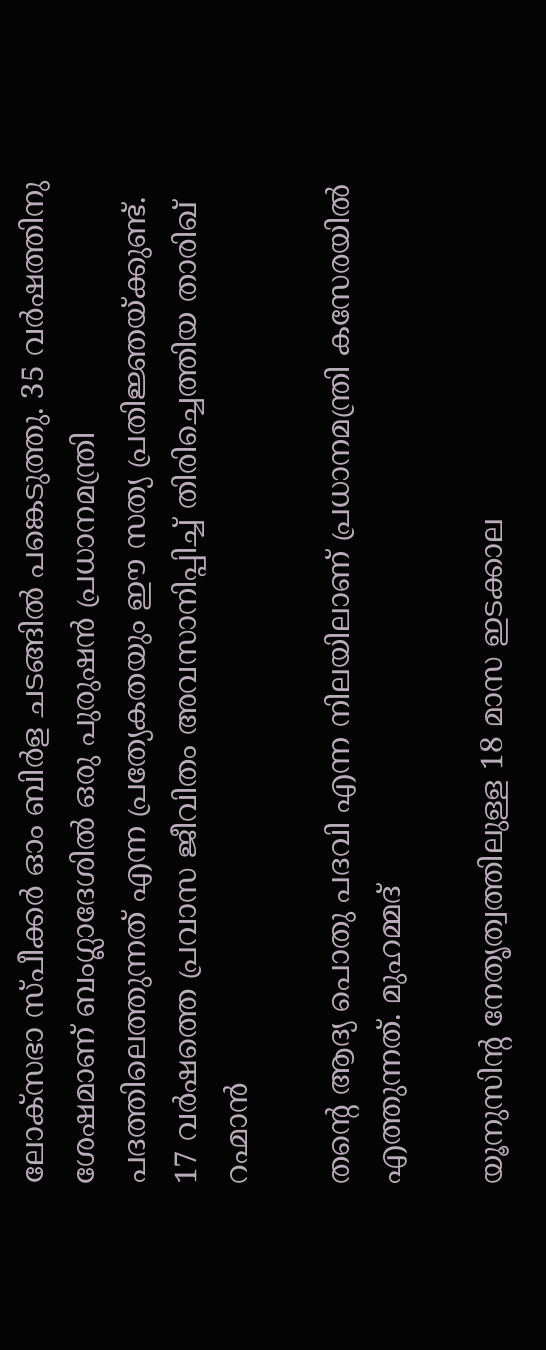ലോക്സഭാ സ്പീക്കർ ഓം ബിർള ചടങ്ങിൽ പങ്കെടുത്തു. 35 വർഷത്തിനു ശേഷമാണ് ബംഗ്ലാദേശിൽ ഒരു പുരുഷൻ പ്രധാനമന്ത്രി പദത്തിലെത്തുന്നത് എന്ന പ്രത്യേകതയും ഈ സത്യ പ്രതിജ്ഞയ്ക്കുണ്ട്. 17 വർഷത്തെ പ്രവാസ ജീവിതം അവസാനിപ്പിച്ച് തിരിച്ചെത്തിയ താരിഖ് റഹ്മാൻ

തന്‍റെ ആദ്യ പൊതു പദവി എന്ന നിലയിലാണ് പ്രധാനമന്ത്രി കസേരയിൽ എത്തുന്നത്. മുഹമ്മദ്

യൂനുസിന്‍റ നേതൃത്വത്തിലുള്ള 18 മാസ ഇടക്കാല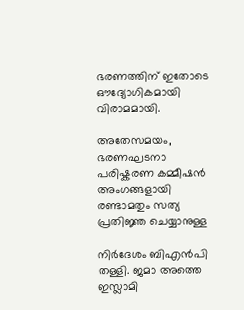ഭരണത്തിന് ഇതോടെ ഔദ്യോഗികമായി വിരാമമായി.

അതേസമയം, ഭരണഘടനാ പരിഷ്കരണ കമ്മീഷൻ അംഗങ്ങളായി രണ്ടാമതും സത്യ പ്രതിജ്ഞ ചെയ്യാനുള്ള

നിർദേശം ബിഎൻപി തള്ളി. ജമാ അത്തെ ഇസ്ലാമി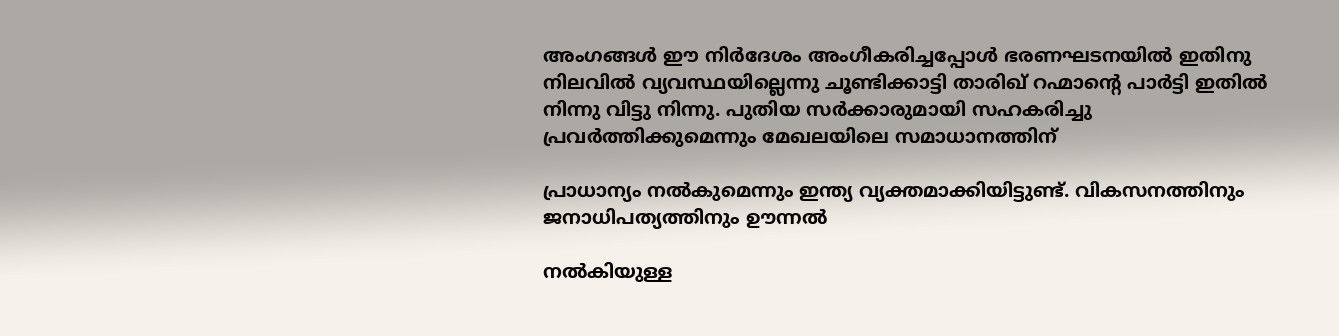അംഗങ്ങൾ ഈ നിർദേശം അംഗീകരിച്ചപ്പോൾ ഭരണഘടനയിൽ ഇതിനു നിലവിൽ വ്യവസ്ഥയില്ലെന്നു ചൂണ്ടിക്കാട്ടി താരിഖ് റഹ്മാന്‍റെ പാർട്ടി ഇതിൽ നിന്നു വിട്ടു നിന്നു. പുതിയ സർക്കാരുമായി സഹകരിച്ചു പ്രവർത്തിക്കുമെന്നും മേഖലയിലെ സമാധാനത്തിന്

പ്രാധാന്യം നൽകുമെന്നും ഇന്ത്യ വ്യക്തമാക്കിയിട്ടുണ്ട്. വികസനത്തിനും ജനാധിപത്യത്തിനും ഊന്നൽ

നൽകിയുള്ള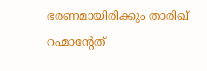ഭരണമായിരിക്കും താരിഖ് റഹ്മാന്‍റേത്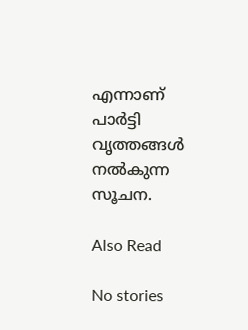എന്നാണ് പാർട്ടി വൃത്തങ്ങൾ നൽകുന്ന സൂചന.

Also Read

No stories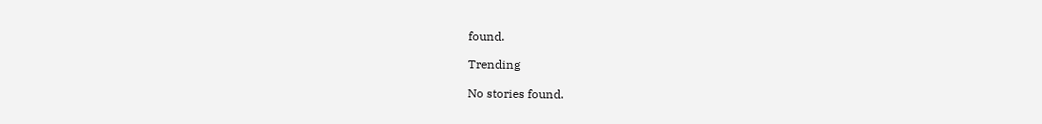found.

Trending

No stories found.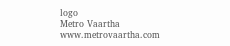logo
Metro Vaartha
www.metrovaartha.com